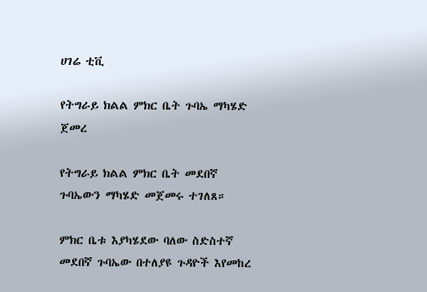ሀገሬ ቲቪ

የትግራይ ክልል ምክር ቤት ጉባኤ ማካሄድ ጀመረ

የትግራይ ክልል ምክር ቤት መደበኛ ጉባኤውን ማካሄድ መጀመሩ ተገለጸ።

ምክር ቤቱ እያካሄደው ባለው ስድስተኛ መደበኛ ጉባኤው በተለያዩ ጉዳዮች እየመከረ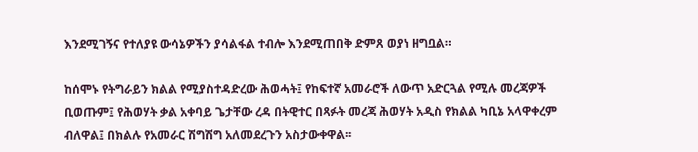እንደሚገኝና የተለያዩ ውሳኔዎችን ያሳልፋል ተብሎ እንደሚጠበቅ ድምጸ ወያነ ዘግቧል።

ከሰሞኑ የትግራይን ክልል የሚያስተዳድረው ሕወሓት፤ የከፍተኛ አመራሮች ለውጥ አድርጓል የሚሉ መረጃዎች ቢወጡም፤ የሕወሃት ቃል አቀባይ ጌታቸው ረዳ በትዊተር በጻፉት መረጃ ሕወሃት አዲስ የክልል ካቢኔ አላዋቀረም ብለዋል፤ በክልሉ የአመራር ሽግሽግ አለመደረጉን አስታውቀዋል፡፡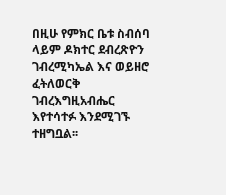በዚሁ የምክር ቤቱ ስብሰባ ላይም ዶክተር ደብረጽዮን ገብረሚካኤል እና ወይዘሮ ፈትለወርቅ ገብረእግዚአብሔር እየተሳተፉ እንደሚገኙ ተዘግቧል፡፡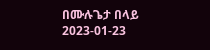በሙሉጌታ በላይ
2023-01-23